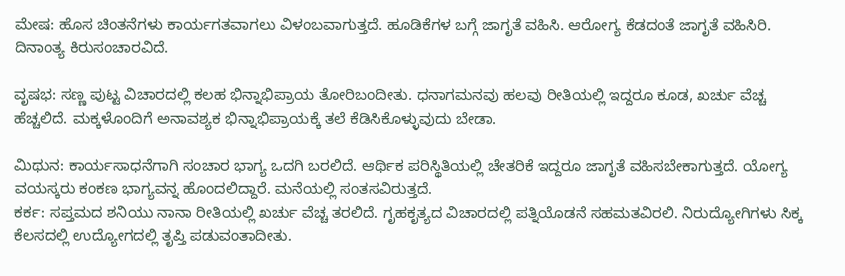ಮೇಷ: ಹೊಸ ಚಿಂತನೆಗಳು ಕಾರ್ಯಗತವಾಗಲು ವಿಳಂಬವಾಗುತ್ತದೆ. ಹೂಡಿಕೆಗಳ ಬಗ್ಗೆ ಜಾಗೃತೆ ವಹಿಸಿ. ಆರೋಗ್ಯ ಕೆಡದಂತೆ ಜಾಗೃತೆ ವಹಿಸಿರಿ. ದಿನಾಂತ್ಯ ಕಿರುಸಂಚಾರವಿದೆ.

ವೃಷಭ: ಸಣ್ಣ ಪುಟ್ಟ ವಿಚಾರದಲ್ಲಿ ಕಲಹ ಭಿನ್ನಾಭಿಪ್ರಾಯ ತೋರಿಬಂದೀತು. ಧನಾಗಮನವು ಹಲವು ರೀತಿಯಲ್ಲಿ ಇದ್ದರೂ ಕೂಡ, ಖರ್ಚು ವೆಚ್ಚ ಹೆಚ್ಚಲಿದೆ. ಮಕ್ಕಳೊಂದಿಗೆ ಅನಾವಶ್ಯಕ ಭಿನ್ನಾಭಿಪ್ರಾಯಕ್ಕೆ ತಲೆ ಕೆಡಿಸಿಕೊಳ್ಳುವುದು ಬೇಡಾ.

ಮಿಥುನ: ಕಾರ್ಯಸಾಧನೆಗಾಗಿ ಸಂಚಾರ ಭಾಗ್ಯ ಒದಗಿ ಬರಲಿದೆ. ಆರ್ಥಿಕ ಪರಿಸ್ಥಿತಿಯಲ್ಲಿ ಚೇತರಿಕೆ ಇದ್ದರೂ ಜಾಗೃತೆ ವಹಿಸಬೇಕಾಗುತ್ತದೆ. ಯೋಗ್ಯ ವಯಸ್ಕರು ಕಂಕಣ ಭಾಗ್ಯವನ್ನ ಹೊಂದಲಿದ್ದಾರೆ. ಮನೆಯಲ್ಲಿ ಸಂತಸವಿರುತ್ತದೆ.
ಕರ್ಕ: ಸಪ್ತಮದ ಶನಿಯು ನಾನಾ ರೀತಿಯಲ್ಲಿ ಖರ್ಚು ವೆಚ್ಚ ತರಲಿದೆ. ಗೃಹಕೃತ್ಯದ ವಿಚಾರದಲ್ಲಿ ಪತ್ನಿಯೊಡನೆ ಸಹಮತವಿರಲಿ. ನಿರುದ್ಯೋಗಿಗಳು ಸಿಕ್ಕ ಕೆಲಸದಲ್ಲಿ ಉದ್ಯೋಗದಲ್ಲಿ ತೃಪ್ತಿ ಪಡುವಂತಾದೀತು.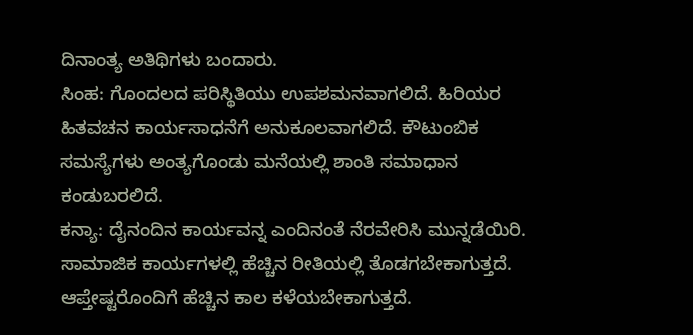ದಿನಾಂತ್ಯ ಅತಿಥಿಗಳು ಬಂದಾರು.
ಸಿಂಹ: ಗೊಂದಲದ ಪರಿಸ್ಥಿತಿಯು ಉಪಶಮನವಾಗಲಿದೆ. ಹಿರಿಯರ ಹಿತವಚನ ಕಾರ್ಯಸಾಧನೆಗೆ ಅನುಕೂಲವಾಗಲಿದೆ. ಕೌಟುಂಬಿಕ ಸಮಸ್ಯೆಗಳು ಅಂತ್ಯಗೊಂಡು ಮನೆಯಲ್ಲಿ ಶಾಂತಿ ಸಮಾಧಾನ ಕಂಡುಬರಲಿದೆ.
ಕನ್ಯಾ: ದೈನಂದಿನ ಕಾರ್ಯವನ್ನ ಎಂದಿನಂತೆ ನೆರವೇರಿಸಿ ಮುನ್ನಡೆಯಿರಿ. ಸಾಮಾಜಿಕ ಕಾರ್ಯಗಳಲ್ಲಿ ಹೆಚ್ಚಿನ ರೀತಿಯಲ್ಲಿ ತೊಡಗಬೇಕಾಗುತ್ತದೆ. ಆಪ್ತೇಷ್ಟರೊಂದಿಗೆ ಹೆಚ್ಚಿನ ಕಾಲ ಕಳೆಯಬೇಕಾಗುತ್ತದೆ.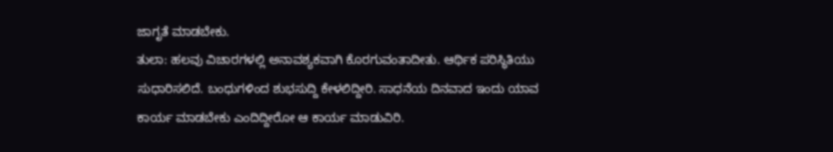ಜಾಗೃತೆ ಮಾಡಬೇಕು.
ತುಲಾ: ಹಲವು ವಿಚಾರಗಳಲ್ಲಿ ಅನಾವಶ್ಯಕವಾಗಿ ಕೊರಗುವಂತಾದೀತು. ಆರ್ಥಿಕ ಪರಿಸ್ಥಿತಿಯು ಸುಧಾರಿಸಲಿದೆ. ಬಂಧುಗಳಿಂದ ಶುಭಸುದ್ದಿ ಕೇಳಲಿದ್ದೀರಿ. ಸಾಧನೆಯ ದಿನವಾದ ಇಂದು ಯಾವ ಕಾರ್ಯ ಮಾಡಬೇಕು ಎಂದಿದ್ದೀರೋ ಆ ಕಾರ್ಯ ಮಾಡುವಿರಿ.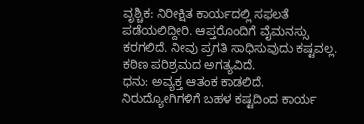ವೃಶ್ಚಿಕ: ನಿರೀಕ್ಷಿತ ಕಾರ್ಯದಲ್ಲಿ ಸಫಲತೆ ಪಡೆಯಲಿದ್ದೀರಿ. ಆಪ್ತರೊಂದಿಗೆ ವೈಮನಸ್ಸು ಕರಗಲಿದೆ. ನೀವು ಪ್ರಗತಿ ಸಾಧಿಸುವುದು ಕಷ್ಟವಲ್ಲ. ಕಠಿಣ ಪರಿಶ್ರಮದ ಅಗತ್ಯವಿದೆ.
ಧನು: ಅವ್ಯಕ್ತ ಆತಂಕ ಕಾಡಲಿದೆ. ನಿರುದ್ಯೋಗಿಗಳಿಗೆ ಬಹಳ ಕಷ್ಟದಿಂದ ಕಾರ್ಯ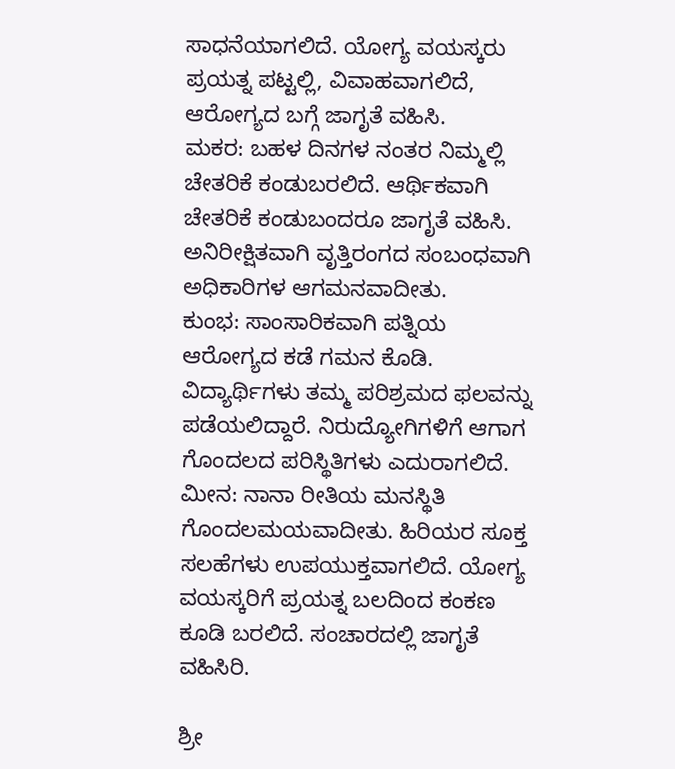ಸಾಧನೆಯಾಗಲಿದೆ. ಯೋಗ್ಯ ವಯಸ್ಕರು ಪ್ರಯತ್ನ ಪಟ್ಟಲ್ಲಿ, ವಿವಾಹವಾಗಲಿದೆ, ಆರೋಗ್ಯದ ಬಗ್ಗೆ ಜಾಗೃತೆ ವಹಿಸಿ.
ಮಕರ: ಬಹಳ ದಿನಗಳ ನಂತರ ನಿಮ್ಮಲ್ಲಿ ಚೇತರಿಕೆ ಕಂಡುಬರಲಿದೆ. ಆರ್ಥಿಕವಾಗಿ ಚೇತರಿಕೆ ಕಂಡುಬಂದರೂ ಜಾಗೃತೆ ವಹಿಸಿ. ಅನಿರೀಕ್ಷಿತವಾಗಿ ವೃತ್ತಿರಂಗದ ಸಂಬಂಧವಾಗಿ ಅಧಿಕಾರಿಗಳ ಆಗಮನವಾದೀತು.
ಕುಂಭ: ಸಾಂಸಾರಿಕವಾಗಿ ಪತ್ನಿಯ ಆರೋಗ್ಯದ ಕಡೆ ಗಮನ ಕೊಡಿ. ವಿದ್ಯಾರ್ಥಿಗಳು ತಮ್ಮ ಪರಿಶ್ರಮದ ಫಲವನ್ನು ಪಡೆಯಲಿದ್ದಾರೆ. ನಿರುದ್ಯೋಗಿಗಳಿಗೆ ಆಗಾಗ ಗೊಂದಲದ ಪರಿಸ್ಥಿತಿಗಳು ಎದುರಾಗಲಿದೆ.
ಮೀನ: ನಾನಾ ರೀತಿಯ ಮನಸ್ಥಿತಿ ಗೊಂದಲಮಯವಾದೀತು. ಹಿರಿಯರ ಸೂಕ್ತ ಸಲಹೆಗಳು ಉಪಯುಕ್ತವಾಗಲಿದೆ. ಯೋಗ್ಯ ವಯಸ್ಕರಿಗೆ ಪ್ರಯತ್ನ ಬಲದಿಂದ ಕಂಕಣ ಕೂಡಿ ಬರಲಿದೆ. ಸಂಚಾರದಲ್ಲಿ ಜಾಗೃತೆ ವಹಿಸಿರಿ.

ಶ್ರೀ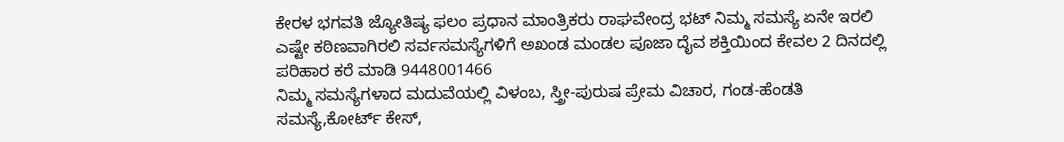ಕೇರಳ ಭಗವತಿ ಜ್ಯೋತಿಷ್ಯ ಫಲಂ ಪ್ರಧಾನ ಮಾಂತ್ರಿಕರು ರಾಘವೇಂದ್ರ ಭಟ್ ನಿಮ್ಮ ಸಮಸ್ಯೆ ಏನೇ ಇರಲಿ ಎಷ್ಟೇ ಕಠಿಣವಾಗಿರಲಿ ಸರ್ವಸಮಸ್ಯೆಗಳಿಗೆ ಅಖಂಡ ಮಂಡಲ ಪೂಜಾ ದೈವ ಶಕ್ತಿಯಿಂದ ಕೇವಲ 2 ದಿನದಲ್ಲಿ ಪರಿಹಾರ ಕರೆ ಮಾಡಿ 9448001466
ನಿಮ್ಮ ಸಮಸ್ಯೆಗಳಾದ ಮದುವೆಯಲ್ಲಿ ವಿಳಂಬ, ಸ್ತ್ರೀ-ಪುರುಷ ಪ್ರೇಮ ವಿಚಾರ, ಗಂಡ-ಹೆಂಡತಿ ಸಮಸ್ಯೆ,ಕೋರ್ಟ್ ಕೇಸ್,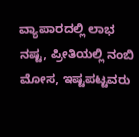ವ್ಯಾಪಾರದಲ್ಲಿ ಲಾಭ ನಷ್ಟ, ಪ್ರೀತಿಯಲ್ಲಿ ನಂಬಿ ಮೋಸ, ಇಷ್ಟಪಟ್ಟವರು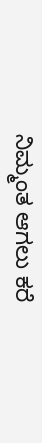ನಿಮ್ಮಂತ ಆಗಲು ಕರೆ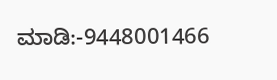ಮಾಡಿ:-9448001466